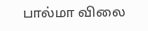பால்மா விலை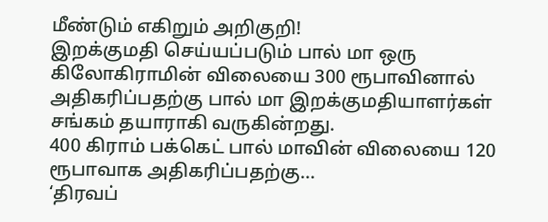மீண்டும் எகிறும் அறிகுறி!
இறக்குமதி செய்யப்படும் பால் மா ஒரு கிலோகிராமின் விலையை 300 ரூபாவினால் அதிகரிப்பதற்கு பால் மா இறக்குமதியாளர்கள் சங்கம் தயாராகி வருகின்றது.
400 கிராம் பக்கெட் பால் மாவின் விலையை 120 ரூபாவாக அதிகரிப்பதற்கு...
‘திரவப்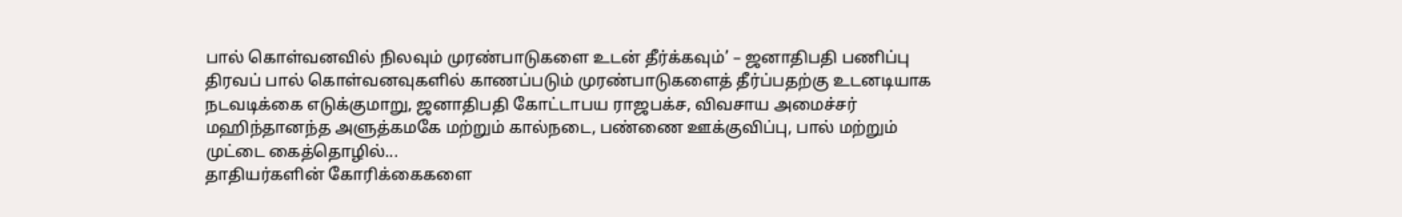பால் கொள்வனவில் நிலவும் முரண்பாடுகளை உடன் தீர்க்கவும்’ – ஜனாதிபதி பணிப்பு
திரவப் பால் கொள்வனவுகளில் காணப்படும் முரண்பாடுகளைத் தீர்ப்பதற்கு உடனடியாக நடவடிக்கை எடுக்குமாறு, ஜனாதிபதி கோட்டாபய ராஜபக்ச, விவசாய அமைச்சர் மஹிந்தானந்த அளுத்கமகே மற்றும் கால்நடை, பண்ணை ஊக்குவிப்பு, பால் மற்றும் முட்டை கைத்தொழில்...
தாதியர்களின் கோரிக்கைகளை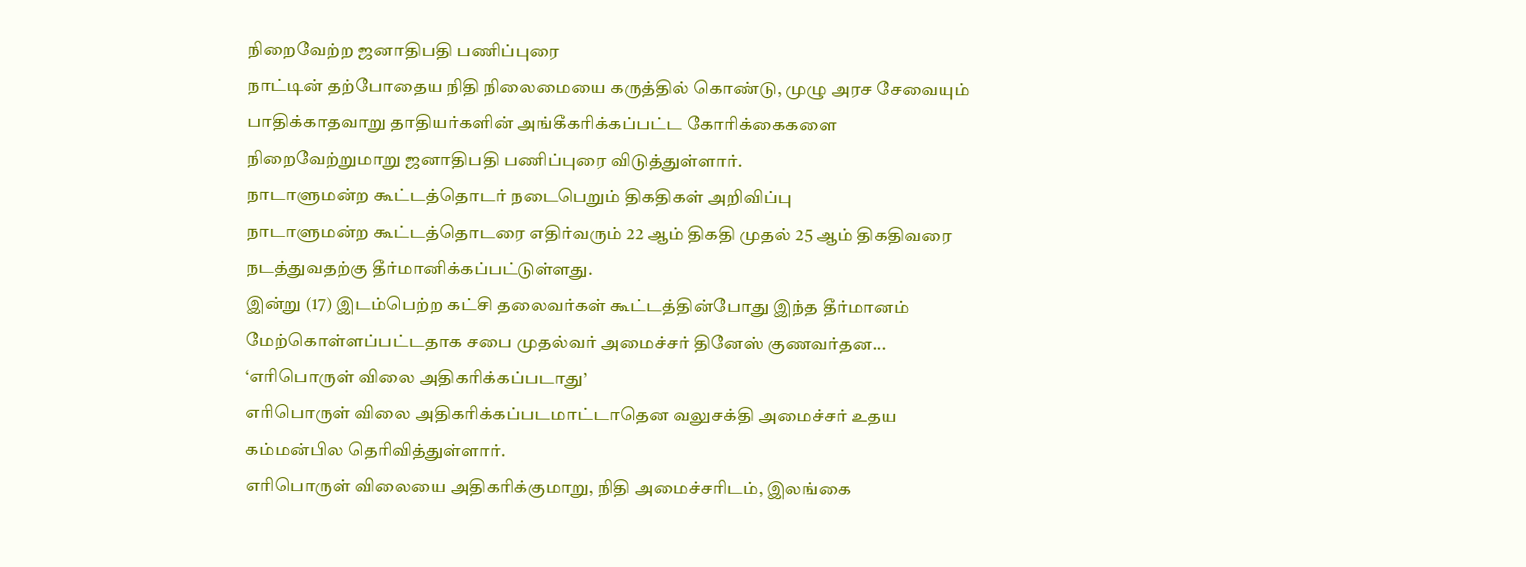நிறைவேற்ற ஜனாதிபதி பணிப்புரை
நாட்டின் தற்போதைய நிதி நிலைமையை கருத்தில் கொண்டு, முழு அரச சேவையும் பாதிக்காதவாறு தாதியர்களின் அங்கீகரிக்கப்பட்ட கோரிக்கைகளை நிறைவேற்றுமாறு ஜனாதிபதி பணிப்புரை விடுத்துள்ளார்.
நாடாளுமன்ற கூட்டத்தொடர் நடைபெறும் திகதிகள் அறிவிப்பு
நாடாளுமன்ற கூட்டத்தொடரை எதிர்வரும் 22 ஆம் திகதி முதல் 25 ஆம் திகதிவரை நடத்துவதற்கு தீர்மானிக்கப்பட்டுள்ளது.
இன்று (17) இடம்பெற்ற கட்சி தலைவர்கள் கூட்டத்தின்போது இந்த தீர்மானம் மேற்கொள்ளப்பட்டதாக சபை முதல்வர் அமைச்சர் தினேஸ் குணவர்தன...
‘எரிபொருள் விலை அதிகரிக்கப்படாது’
எரிபொருள் விலை அதிகரிக்கப்படமாட்டாதென வலுசக்தி அமைச்சர் உதய கம்மன்பில தெரிவித்துள்ளார்.
எரிபொருள் விலையை அதிகரிக்குமாறு, நிதி அமைச்சரிடம், இலங்கை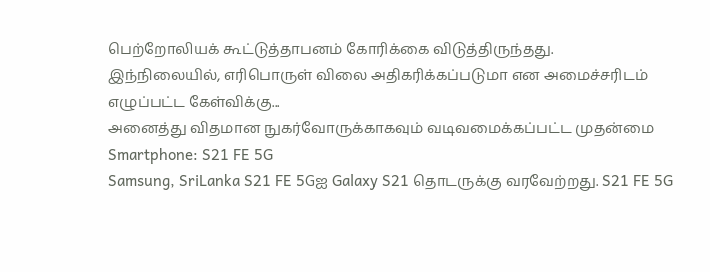பெற்றோலியக் கூட்டுத்தாபனம் கோரிக்கை விடுத்திருந்தது.
இந்நிலையில், எரிபொருள் விலை அதிகரிக்கப்படுமா என அமைச்சரிடம் எழுப்பட்ட கேள்விக்கு...
அனைத்து விதமான நுகர்வோருக்காகவும் வடிவமைக்கப்பட்ட முதன்மை Smartphone: S21 FE 5G
Samsung, SriLanka S21 FE 5Gஐ Galaxy S21 தொடருக்கு வரவேற்றது. S21 FE 5G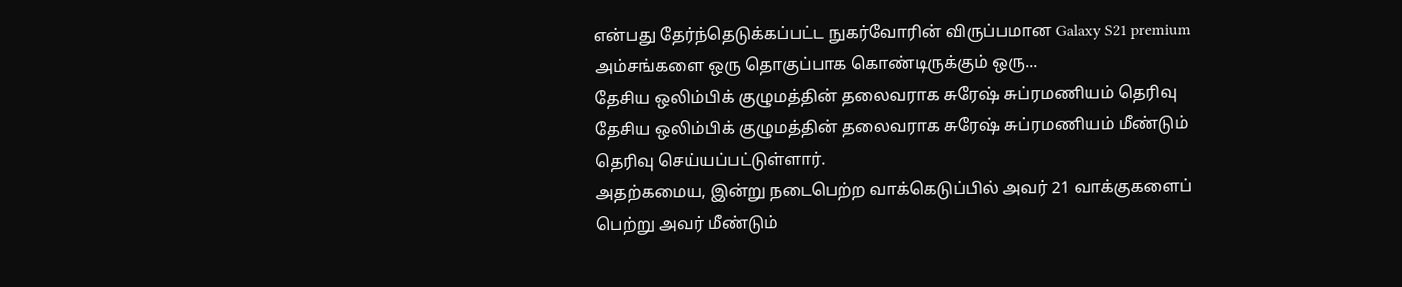என்பது தேர்ந்தெடுக்கப்பட்ட நுகர்வோரின் விருப்பமான Galaxy S21 premium அம்சங்களை ஒரு தொகுப்பாக கொண்டிருக்கும் ஒரு...
தேசிய ஒலிம்பிக் குழுமத்தின் தலைவராக சுரேஷ் சுப்ரமணியம் தெரிவு
தேசிய ஒலிம்பிக் குழுமத்தின் தலைவராக சுரேஷ் சுப்ரமணியம் மீண்டும் தெரிவு செய்யப்பட்டுள்ளார்.
அதற்கமைய, இன்று நடைபெற்ற வாக்கெடுப்பில் அவர் 21 வாக்குகளைப் பெற்று அவர் மீண்டும்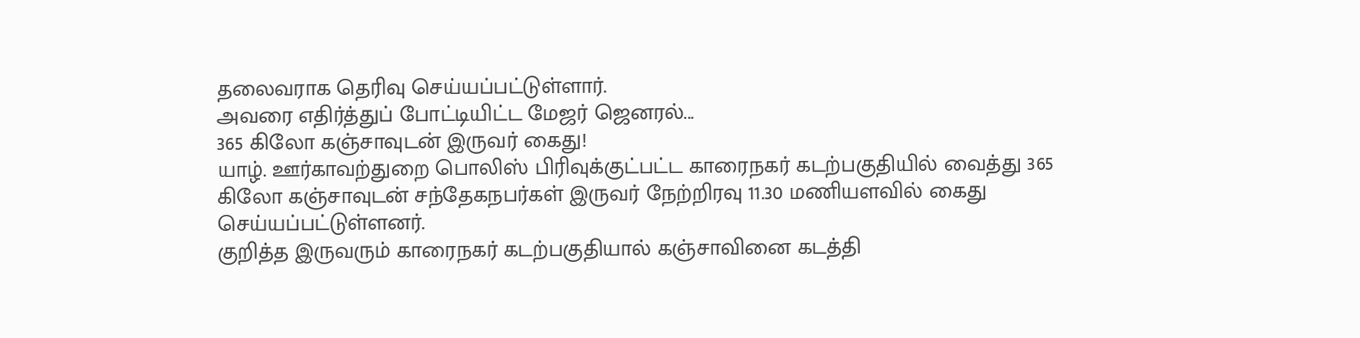தலைவராக தெரிவு செய்யப்பட்டுள்ளார்.
அவரை எதிர்த்துப் போட்டியிட்ட மேஜர் ஜெனரல்...
365 கிலோ கஞ்சாவுடன் இருவர் கைது!
யாழ். ஊர்காவற்துறை பொலிஸ் பிரிவுக்குட்பட்ட காரைநகர் கடற்பகுதியில் வைத்து 365 கிலோ கஞ்சாவுடன் சந்தேகநபர்கள் இருவர் நேற்றிரவு 11.30 மணியளவில் கைது செய்யப்பட்டுள்ளனர்.
குறித்த இருவரும் காரைநகர் கடற்பகுதியால் கஞ்சாவினை கடத்தி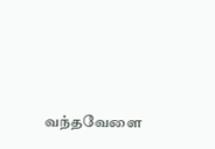வந்தவேளை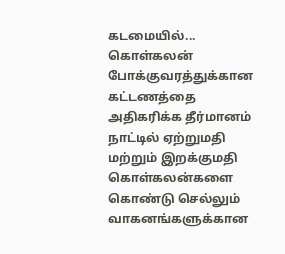கடமையில்...
கொள்கலன் போக்குவரத்துக்கான கட்டணத்தை அதிகரிக்க தீர்மானம்
நாட்டில் ஏற்றுமதி மற்றும் இறக்குமதி கொள்கலன்களை கொண்டு செல்லும் வாகனங்களுக்கான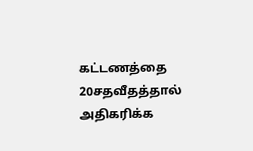கட்டணத்தை 20சதவீதத்தால் அதிகரிக்க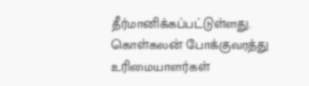தீர்மானிக்கப்பட்டுள்ளது.
கொள்கலன் போக்குவரத்து உரிமையாளர்கள்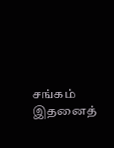சங்கம் இதனைத்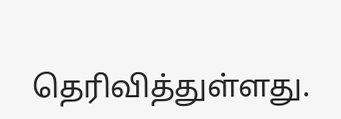தெரிவித்துள்ளது.